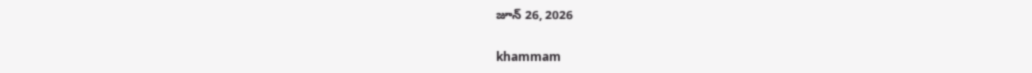జూన్ 26, 2026

khammam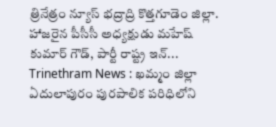త్రినేత్రం న్యూస్ భద్రాద్రి కొత్తగూడెం జిల్లా. హాజరైన పీసీసీ అధ్యక్షుడు మహేష్ కుమార్ గౌడ్, పార్టీ రాష్ట్ర ఇన్...
Trinethram News : ఖమ్మం జిల్లా ఏదులాపురం పురపాలిక పరిధిలోని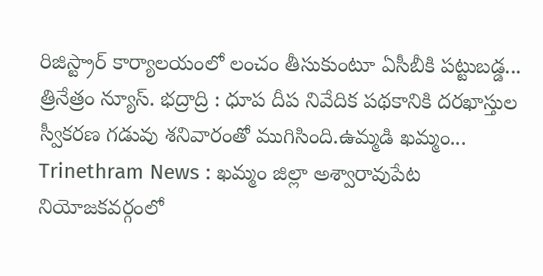రిజిస్ట్రార్ కార్యాలయంలో లంచం తీసుకుంటూ ఏసీబీకి పట్టుబడ్డ...
త్రినేత్రం న్యూస్. భద్రాద్రి : ధూప దీప నివేదిక పథకానికి దరఖాస్తుల స్వీకరణ గడువు శనివారంతో ముగిసింది.ఉమ్మడి ఖమ్మం...
Trinethram News : ఖమ్మం జిల్లా అశ్వారావుపేట నియోజకవర్గంలో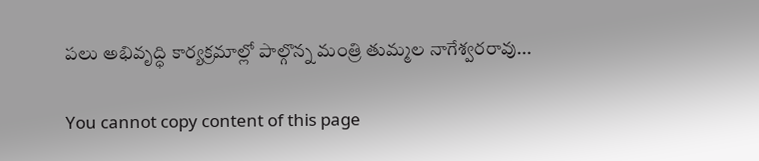పలు అభివృద్ధి కార్యక్రమాల్లో పాల్గొన్న మంత్రి తుమ్మల నాగేశ్వరరావు...

You cannot copy content of this page